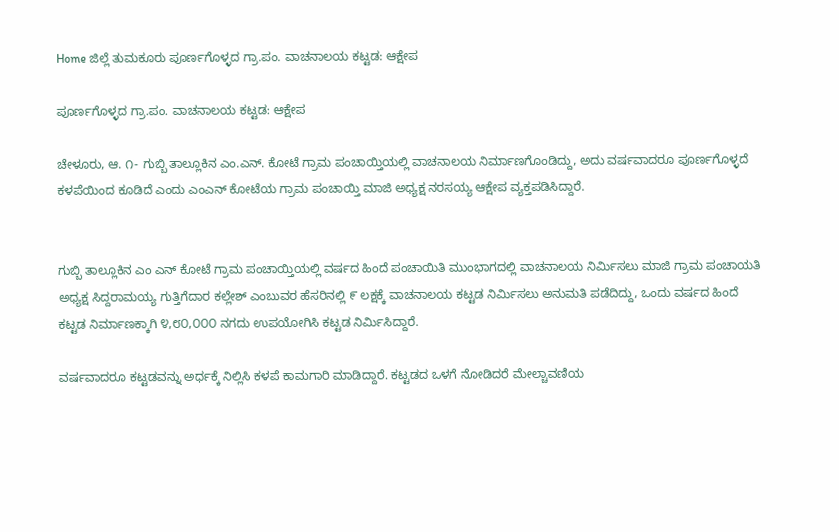Home ಜಿಲ್ಲೆ ತುಮಕೂರು ಪೂರ್ಣಗೊಳ್ಳದ ಗ್ರಾ.ಪಂ. ವಾಚನಾಲಯ ಕಟ್ಟಡ: ಆಕ್ಷೇಪ

ಪೂರ್ಣಗೊಳ್ಳದ ಗ್ರಾ.ಪಂ. ವಾಚನಾಲಯ ಕಟ್ಟಡ: ಆಕ್ಷೇಪ

ಚೇಳೂರು, ಆ. ೧- ಗುಬ್ಬಿ ತಾಲ್ಲೂಕಿನ ಎಂ.ಎನ್. ಕೋಟೆ ಗ್ರಾಮ ಪಂಚಾಯ್ತಿಯಲ್ಲಿ ವಾಚನಾಲಯ ನಿರ್ಮಾಣಗೊಂಡಿದ್ದು, ಅದು ವರ್ಷವಾದರೂ ಪೂರ್ಣಗೊಳ್ಳದೆ ಕಳಪೆಯಿಂದ ಕೂಡಿದೆ ಎಂದು ಎಂಎನ್ ಕೋಟೆಯ ಗ್ರಾಮ ಪಂಚಾಯ್ತಿ ಮಾಜಿ ಅಧ್ಯಕ್ಷ ನರಸಯ್ಯ ಆಕ್ಷೇಪ ವ್ಯಕ್ತಪಡಿಸಿದ್ದಾರೆ.


ಗುಬ್ಬಿ ತಾಲ್ಲೂಕಿನ ಎಂ ಎನ್ ಕೋಟೆ ಗ್ರಾಮ ಪಂಚಾಯ್ತಿಯಲ್ಲಿ ವರ್ಷದ ಹಿಂದೆ ಪಂಚಾಯಿತಿ ಮುಂಭಾಗದಲ್ಲಿ ವಾಚನಾಲಯ ನಿರ್ಮಿಸಲು ಮಾಜಿ ಗ್ರಾಮ ಪಂಚಾಯತಿ ಅಧ್ಯಕ್ಷ ಸಿದ್ದರಾಮಯ್ಯ ಗುತ್ತಿಗೆದಾರ ಕಲ್ಲೇಶ್ ಎಂಬುವರ ಹೆಸರಿನಲ್ಲಿ ೯ ಲಕ್ಷಕ್ಕೆ ವಾಚನಾಲಯ ಕಟ್ಟಡ ನಿರ್ಮಿಸಲು ಅನುಮತಿ ಪಡೆದಿದ್ದು, ಒಂದು ವರ್ಷದ ಹಿಂದೆ ಕಟ್ಟಡ ನಿರ್ಮಾಣಕ್ಕಾಗಿ ೪,೮೦,೦೦೦ ನಗದು ಉಪಯೋಗಿಸಿ ಕಟ್ಟಡ ನಿರ್ಮಿಸಿದ್ದಾರೆ.

ವರ್ಷವಾದರೂ ಕಟ್ಟಡವನ್ನು ಅರ್ಧಕ್ಕೆ ನಿಲ್ಲಿಸಿ ಕಳಪೆ ಕಾಮಗಾರಿ ಮಾಡಿದ್ದಾರೆ. ಕಟ್ಟಡದ ಒಳಗೆ ನೋಡಿದರೆ ಮೇಲ್ಚಾವಣಿಯ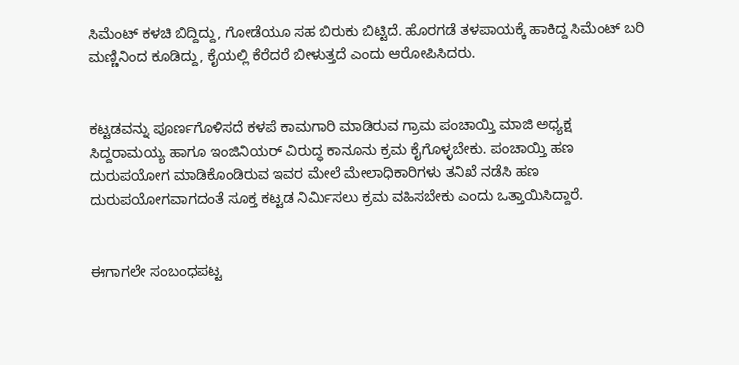ಸಿಮೆಂಟ್ ಕಳಚಿ ಬಿದ್ದಿದ್ದು, ಗೋಡೆಯೂ ಸಹ ಬಿರುಕು ಬಿಟ್ಟಿದೆ. ಹೊರಗಡೆ ತಳಪಾಯಕ್ಕೆ ಹಾಕಿದ್ದ ಸಿಮೆಂಟ್ ಬರಿ ಮಣ್ಣಿನಿಂದ ಕೂಡಿದ್ದು, ಕೈಯಲ್ಲಿ ಕೆರೆದರೆ ಬೀಳುತ್ತದೆ ಎಂದು ಆರೋಪಿಸಿದರು.


ಕಟ್ಟಡವನ್ನು ಪೂರ್ಣಗೊಳಿಸದೆ ಕಳಪೆ ಕಾಮಗಾರಿ ಮಾಡಿರುವ ಗ್ರಾಮ ಪಂಚಾಯ್ತಿ ಮಾಜಿ ಅಧ್ಯಕ್ಷ ಸಿದ್ದರಾಮಯ್ಯ ಹಾಗೂ ಇಂಜಿನಿಯರ್ ವಿರುದ್ಧ ಕಾನೂನು ಕ್ರಮ ಕೈಗೊಳ್ಳಬೇಕು. ಪಂಚಾಯ್ತಿ ಹಣ ದುರುಪಯೋಗ ಮಾಡಿಕೊಂಡಿರುವ ಇವರ ಮೇಲೆ ಮೇಲಾಧಿಕಾರಿಗಳು ತನಿಖೆ ನಡೆಸಿ ಹಣ ದುರುಪಯೋಗವಾಗದಂತೆ ಸೂಕ್ತ ಕಟ್ಟಡ ನಿರ್ಮಿಸಲು ಕ್ರಮ ವಹಿಸಬೇಕು ಎಂದು ಒತ್ತಾಯಿಸಿದ್ದಾರೆ.


ಈಗಾಗಲೇ ಸಂಬಂಧಪಟ್ಟ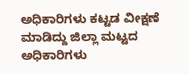ಅಧಿಕಾರಿಗಳು ಕಟ್ಟಡ ವೀಕ್ಷಣೆ ಮಾಡಿದ್ದು ಜಿಲ್ಲಾ ಮಟ್ಟದ ಅಧಿಕಾರಿಗಳು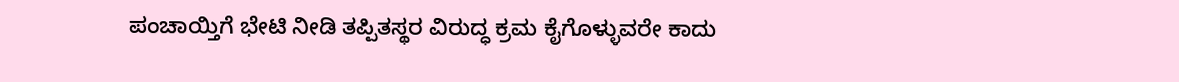ಪಂಚಾಯ್ತಿಗೆ ಭೇಟಿ ನೀಡಿ ತಪ್ಪಿತಸ್ಥರ ವಿರುದ್ಧ ಕ್ರಮ ಕೈಗೊಳ್ಳುವರೇ ಕಾದು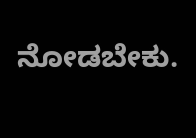ನೋಡಬೇಕು.